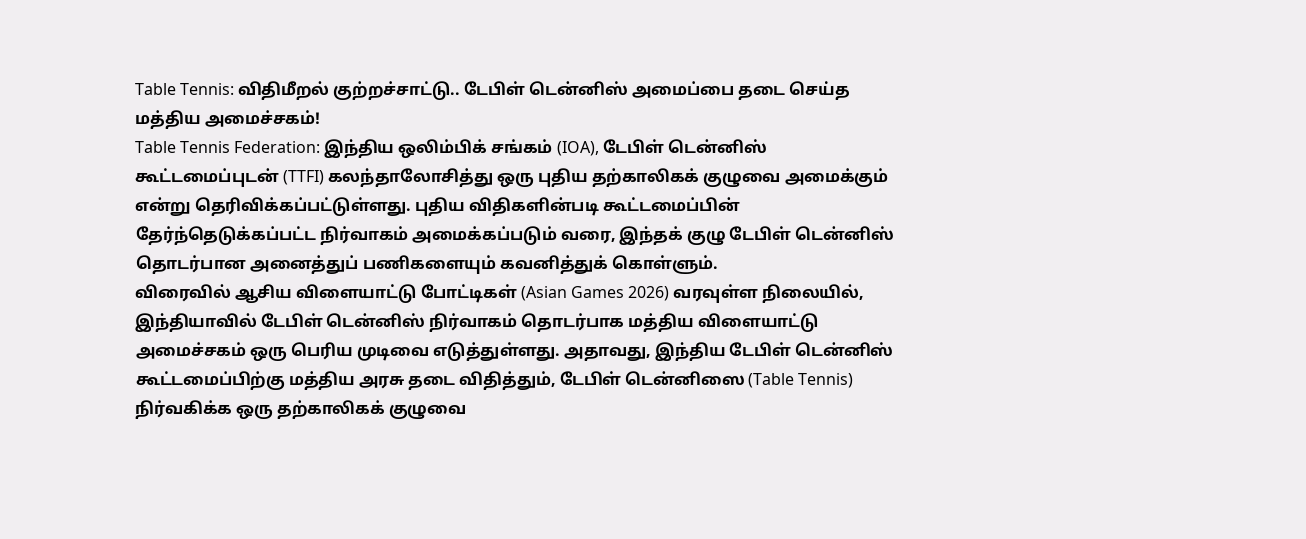Table Tennis: விதிமீறல் குற்றச்சாட்டு.. டேபிள் டென்னிஸ் அமைப்பை தடை செய்த மத்திய அமைச்சகம்!
Table Tennis Federation: இந்திய ஒலிம்பிக் சங்கம் (IOA), டேபிள் டென்னிஸ் கூட்டமைப்புடன் (TTFI) கலந்தாலோசித்து ஒரு புதிய தற்காலிகக் குழுவை அமைக்கும் என்று தெரிவிக்கப்பட்டுள்ளது. புதிய விதிகளின்படி கூட்டமைப்பின் தேர்ந்தெடுக்கப்பட்ட நிர்வாகம் அமைக்கப்படும் வரை, இந்தக் குழு டேபிள் டென்னிஸ் தொடர்பான அனைத்துப் பணிகளையும் கவனித்துக் கொள்ளும்.
விரைவில் ஆசிய விளையாட்டு போட்டிகள் (Asian Games 2026) வரவுள்ள நிலையில், இந்தியாவில் டேபிள் டென்னிஸ் நிர்வாகம் தொடர்பாக மத்திய விளையாட்டு அமைச்சகம் ஒரு பெரிய முடிவை எடுத்துள்ளது. அதாவது, இந்திய டேபிள் டென்னிஸ் கூட்டமைப்பிற்கு மத்திய அரசு தடை விதித்தும், டேபிள் டென்னிஸை (Table Tennis) நிர்வகிக்க ஒரு தற்காலிகக் குழுவை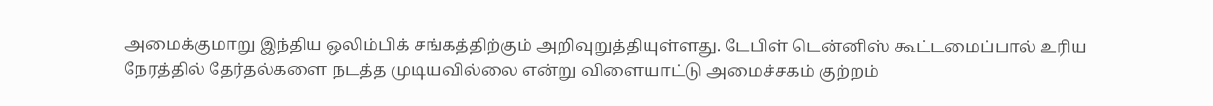அமைக்குமாறு இந்திய ஒலிம்பிக் சங்கத்திற்கும் அறிவுறுத்தியுள்ளது. டேபிள் டென்னிஸ் கூட்டமைப்பால் உரிய நேரத்தில் தேர்தல்களை நடத்த முடியவில்லை என்று விளையாட்டு அமைச்சகம் குற்றம்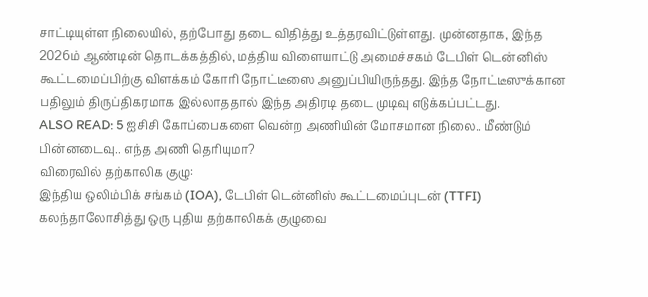சாட்டியுள்ள நிலையில், தற்போது தடை விதித்து உத்தரவிட்டுள்ளது. முன்னதாக, இந்த 2026ம் ஆண்டின் தொடக்கத்தில், மத்திய விளையாட்டு அமைச்சகம் டேபிள் டென்னிஸ் கூட்டமைப்பிற்கு விளக்கம் கோரி நோட்டீஸை அனுப்பியிருந்தது. இந்த நோட்டீஸுக்கான பதிலும் திருப்திகரமாக இல்லாததால் இந்த அதிரடி தடை முடிவு எடுக்கப்பட்டது.
ALSO READ: 5 ஐசிசி கோப்பைகளை வென்ற அணியின் மோசமான நிலை.. மீண்டும் பின்னடைவு.. எந்த அணி தெரியுமா?
விரைவில் தற்காலிக குழு:
இந்திய ஒலிம்பிக் சங்கம் (IOA), டேபிள் டென்னிஸ் கூட்டமைப்புடன் (TTFI) கலந்தாலோசித்து ஒரு புதிய தற்காலிகக் குழுவை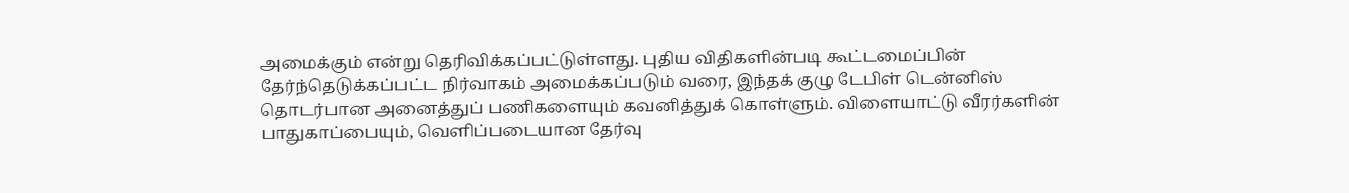அமைக்கும் என்று தெரிவிக்கப்பட்டுள்ளது. புதிய விதிகளின்படி கூட்டமைப்பின் தேர்ந்தெடுக்கப்பட்ட நிர்வாகம் அமைக்கப்படும் வரை, இந்தக் குழு டேபிள் டென்னிஸ் தொடர்பான அனைத்துப் பணிகளையும் கவனித்துக் கொள்ளும். விளையாட்டு வீரர்களின் பாதுகாப்பையும், வெளிப்படையான தேர்வு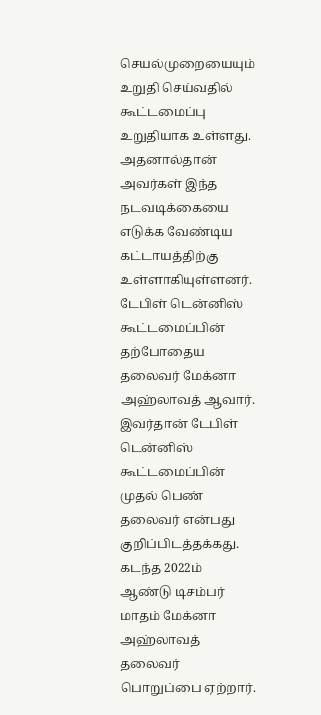செயல்முறையையும் உறுதி செய்வதில் கூட்டமைப்பு உறுதியாக உள்ளது. அதனால்தான் அவர்கள் இந்த நடவடிக்கையை எடுக்க வேண்டிய கட்டாயத்திற்கு உள்ளாகியுள்ளனர். டேபிள் டென்னிஸ் கூட்டமைப்பின் தற்போதைய தலைவர் மேக்னா அஹ்லாவத் ஆவார். இவர்தான் டேபிள் டென்னிஸ் கூட்டமைப்பின் முதல் பெண் தலைவர் என்பது குறிப்பிடத்தக்கது. கடந்த 2022ம் ஆண்டு டிசம்பர் மாதம் மேக்னா அஹ்லாவத் தலைவர் பொறுப்பை ஏற்றார்.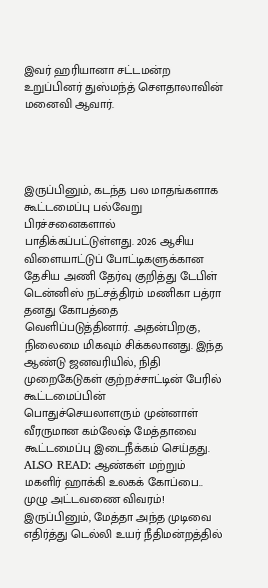இவர் ஹரியானா சட்டமன்ற உறுப்பினர் துஸ்மந்த் சௌதாலாவின் மனைவி ஆவார்.




இருப்பினும், கடந்த பல மாதங்களாக கூட்டமைப்பு பல்வேறு பிரச்சனைகளால் பாதிக்கப்பட்டுள்ளது. 2026 ஆசிய விளையாட்டுப் போட்டிகளுக்கான தேசிய அணி தேர்வு குறித்து டேபிள் டென்னிஸ் நட்சத்திரம் மணிகா பத்ரா தனது கோபத்தை வெளிப்படுத்தினார். அதன்பிறகு, நிலைமை மிகவும் சிக்கலானது. இந்த ஆண்டு ஜனவரியில், நிதி முறைகேடுகள் குற்றச்சாட்டின் பேரில் கூட்டமைப்பின் பொதுச்செயலாளரும் முன்னாள் வீரருமான கம்லேஷ் மேத்தாவை கூட்டமைப்பு இடைநீக்கம் செய்தது.
ALSO READ: ஆண்கள் மற்றும் மகளிர் ஹாக்கி உலகக் கோப்பை.. முழு அட்டவணை விவரம்!
இருப்பினும், மேத்தா அந்த முடிவை எதிர்த்து டெல்லி உயர் நீதிமன்றத்தில்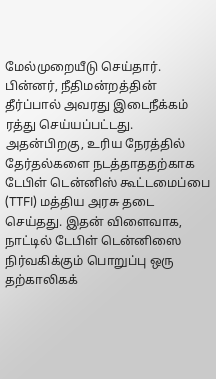மேல்முறையீடு செய்தார். பின்னர், நீதிமன்றத்தின் தீர்ப்பால் அவரது இடைநீக்கம் ரத்து செய்யப்பட்டது. அதன்பிறகு, உரிய நேரத்தில் தேர்தல்களை நடத்தாததற்காக டேபிள் டென்னிஸ் கூட்டமைப்பை (TTFI) மத்திய அரசு தடை செய்தது. இதன் விளைவாக, நாட்டில் டேபிள் டென்னிஸை நிர்வகிக்கும் பொறுப்பு ஒரு தற்காலிகக்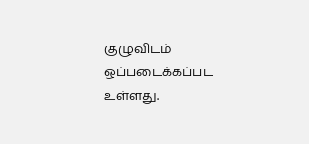குழுவிடம் ஒப்படைக்கப்பட உள்ளது.